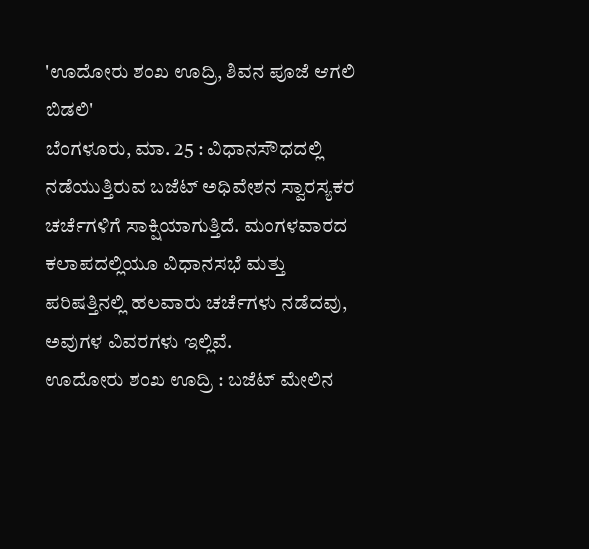'ಊದೋರು ಶಂಖ ಊದ್ರಿ, ಶಿವನ ಪೂಜೆ ಆಗಲಿ ಬಿಡಲಿ'
ಬೆಂಗಳೂರು, ಮಾ. 25 : ವಿಧಾನಸೌಧದಲ್ಲಿ ನಡೆಯುತ್ತಿರುವ ಬಜೆಟ್ ಅಧಿವೇಶನ ಸ್ವಾರಸ್ಯಕರ ಚರ್ಚೆಗಳಿಗೆ ಸಾಕ್ಷಿಯಾಗುತ್ತಿದೆ. ಮಂಗಳವಾರದ ಕಲಾಪದಲ್ಲಿಯೂ ವಿಧಾನಸಭೆ ಮತ್ತು ಪರಿಷತ್ತಿನಲ್ಲಿ ಹಲವಾರು ಚರ್ಚೆಗಳು ನಡೆದವು, ಅವುಗಳ ವಿವರಗಳು ಇಲ್ಲಿವೆ.
ಊದೋರು ಶಂಖ ಊದ್ರಿ : ಬಜೆಟ್ ಮೇಲಿನ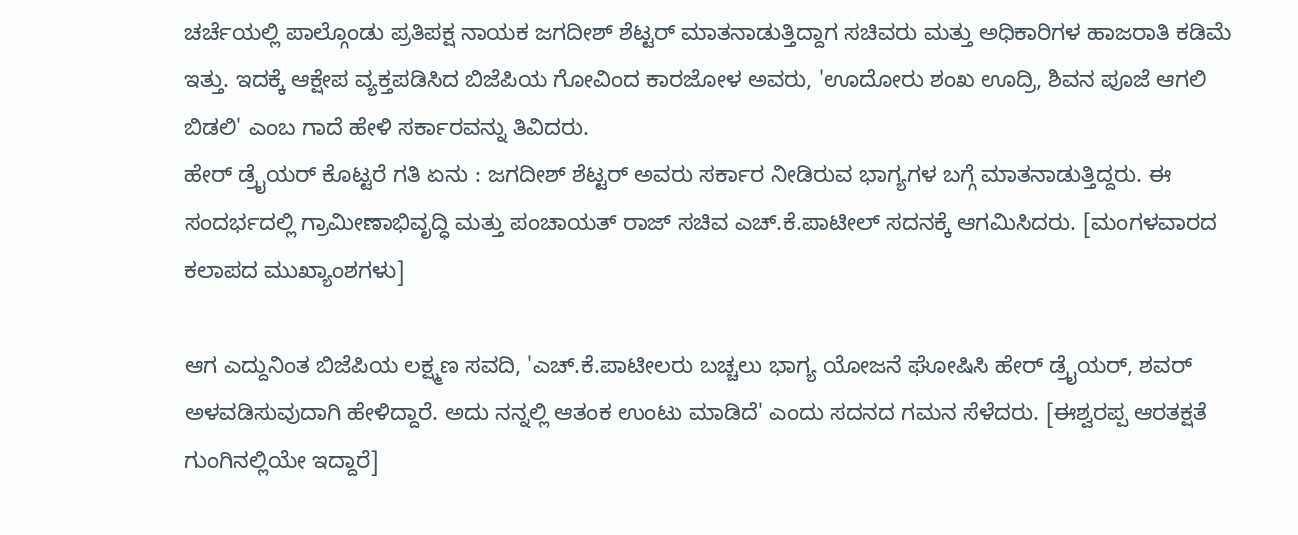ಚರ್ಚೆಯಲ್ಲಿ ಪಾಲ್ಗೊಂಡು ಪ್ರತಿಪಕ್ಷ ನಾಯಕ ಜಗದೀಶ್ ಶೆಟ್ಟರ್ ಮಾತನಾಡುತ್ತಿದ್ದಾಗ ಸಚಿವರು ಮತ್ತು ಅಧಿಕಾರಿಗಳ ಹಾಜರಾತಿ ಕಡಿಮೆ ಇತ್ತು. ಇದಕ್ಕೆ ಆಕ್ಷೇಪ ವ್ಯಕ್ತಪಡಿಸಿದ ಬಿಜೆಪಿಯ ಗೋವಿಂದ ಕಾರಜೋಳ ಅವರು, 'ಊದೋರು ಶಂಖ ಊದ್ರಿ, ಶಿವನ ಪೂಜೆ ಆಗಲಿ ಬಿಡಲಿ' ಎಂಬ ಗಾದೆ ಹೇಳಿ ಸರ್ಕಾರವನ್ನು ತಿವಿದರು.
ಹೇರ್ ಡ್ರೈಯರ್ ಕೊಟ್ಟರೆ ಗತಿ ಏನು : ಜಗದೀಶ್ ಶೆಟ್ಟರ್ ಅವರು ಸರ್ಕಾರ ನೀಡಿರುವ ಭಾಗ್ಯಗಳ ಬಗ್ಗೆ ಮಾತನಾಡುತ್ತಿದ್ದರು. ಈ ಸಂದರ್ಭದಲ್ಲಿ ಗ್ರಾಮೀಣಾಭಿವೃದ್ಧಿ ಮತ್ತು ಪಂಚಾಯತ್ ರಾಜ್ ಸಚಿವ ಎಚ್.ಕೆ.ಪಾಟೀಲ್ ಸದನಕ್ಕೆ ಆಗಮಿಸಿದರು. [ಮಂಗಳವಾರದ ಕಲಾಪದ ಮುಖ್ಯಾಂಶಗಳು]

ಆಗ ಎದ್ದುನಿಂತ ಬಿಜೆಪಿಯ ಲಕ್ಷ್ಮಣ ಸವದಿ, 'ಎಚ್.ಕೆ.ಪಾಟೀಲರು ಬಚ್ಚಲು ಭಾಗ್ಯ ಯೋಜನೆ ಘೋಷಿಸಿ ಹೇರ್ ಡ್ರೈಯರ್, ಶವರ್ ಅಳವಡಿಸುವುದಾಗಿ ಹೇಳಿದ್ದಾರೆ. ಅದು ನನ್ನಲ್ಲಿ ಆತಂಕ ಉಂಟು ಮಾಡಿದೆ' ಎಂದು ಸದನದ ಗಮನ ಸೆಳೆದರು. [ಈಶ್ವರಪ್ಪ ಆರತಕ್ಷತೆ ಗುಂಗಿನಲ್ಲಿಯೇ ಇದ್ದಾರೆ]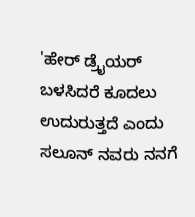'ಹೇರ್ ಡ್ರೈಯರ್ ಬಳಸಿದರೆ ಕೂದಲು ಉದುರುತ್ತದೆ ಎಂದು ಸಲೂನ್ ನವರು ನನಗೆ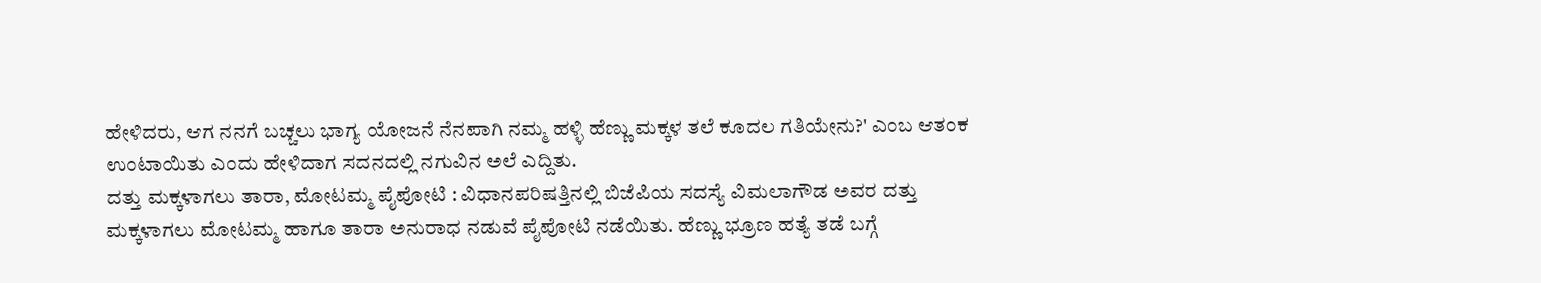ಹೇಳಿದರು, ಆಗ ನನಗೆ ಬಚ್ಚಲು ಭಾಗ್ಯ ಯೋಜನೆ ನೆನಪಾಗಿ ನಮ್ಮ ಹಳ್ಳಿ ಹೆಣ್ಣು ಮಕ್ಕಳ ತಲೆ ಕೂದಲ ಗತಿಯೇನು?' ಎಂಬ ಆತಂಕ ಉಂಟಾಯಿತು ಎಂದು ಹೇಳಿದಾಗ ಸದನದಲ್ಲಿ ನಗುವಿನ ಅಲೆ ಎದ್ದಿತು.
ದತ್ತು ಮಕ್ಕಳಾಗಲು ತಾರಾ, ಮೋಟಮ್ಮ ಪೈಪೋಟಿ : ವಿಧಾನಪರಿಷತ್ತಿನಲ್ಲಿ ಬಿಜೆಪಿಯ ಸದಸ್ಯೆ ವಿಮಲಾಗೌಡ ಅವರ ದತ್ತು ಮಕ್ಕಳಾಗಲು ಮೋಟಮ್ಮ ಹಾಗೂ ತಾರಾ ಅನುರಾಧ ನಡುವೆ ಪೈಪೋಟಿ ನಡೆಯಿತು. ಹೆಣ್ಣು ಭ್ರೂಣ ಹತ್ಯೆ ತಡೆ ಬಗ್ಗೆ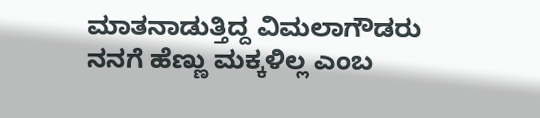ಮಾತನಾಡುತ್ತಿದ್ದ ವಿಮಲಾಗೌಡರು ನನಗೆ ಹೆಣ್ಣು ಮಕ್ಕಳಿಲ್ಲ ಎಂಬ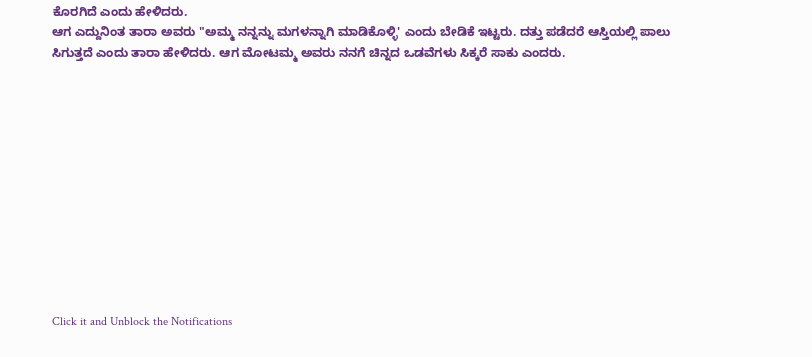ಕೊರಗಿದೆ ಎಂದು ಹೇಳಿದರು.
ಆಗ ಎದ್ದುನಿಂತ ತಾರಾ ಅವರು "ಅಮ್ಮ ನನ್ನನ್ನು ಮಗಳನ್ನಾಗಿ ಮಾಡಿಕೊಳ್ಳಿ' ಎಂದು ಬೇಡಿಕೆ ಇಟ್ಟರು. ದತ್ತು ಪಡೆದರೆ ಆಸ್ತಿಯಲ್ಲಿ ಪಾಲು ಸಿಗುತ್ತದೆ ಎಂದು ತಾರಾ ಹೇಳಿದರು. ಆಗ ಮೋಟಮ್ಮ ಅವರು ನನಗೆ ಚಿನ್ನದ ಒಡವೆಗಳು ಸಿಕ್ಕರೆ ಸಾಕು ಎಂದರು.












Click it and Unblock the Notifications